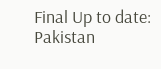Final Up to date:
Pakistan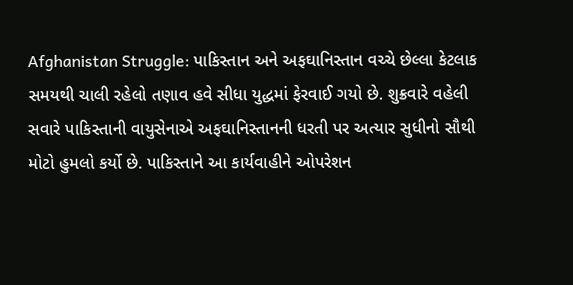Afghanistan Struggle: પાકિસ્તાન અને અફઘાનિસ્તાન વચ્ચે છેલ્લા કેટલાક સમયથી ચાલી રહેલો તણાવ હવે સીધા યુદ્ધમાં ફેરવાઈ ગયો છે. શુક્રવારે વહેલી સવારે પાકિસ્તાની વાયુસેનાએ અફઘાનિસ્તાનની ધરતી પર અત્યાર સુધીનો સૌથી મોટો હુમલો કર્યો છે. પાકિસ્તાને આ કાર્યવાહીને ઓપરેશન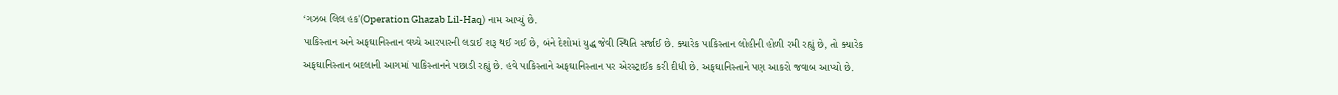‘ગઝબ લિલ હક'(Operation Ghazab Lil-Haq) નામ આપ્યું છે.
પાકિસ્તાન અને અફઘાનિસ્તાન વચ્ચે આરપારની લડાઈ શરૂ થઈ ગઈ છે, બંને દેશોમાં યુદ્ધ જેવી સ્થિતિ સર્જાઈ છે. ક્યારેક પાકિસ્તાન લોહીની હોળી રમી રહ્યું છે, તો ક્યારેક અફઘાનિસ્તાન બદલાની આગમાં પાકિસ્તાનને પછાડી રહ્યું છે. હવે પાકિસ્તાને અફઘાનિસ્તાન પર એરસ્ટ્રાઈક કરી દીધી છે. અફઘાનિસ્તાને પણ આકરો જવાબ આપ્યો છે.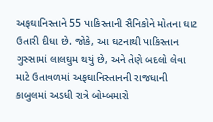અફઘાનિસ્તાને 55 પાકિસ્તાની સૈનિકોને મોતના ઘાટ ઉતારી દીધા છે. જોકે, આ ઘટનાથી પાકિસ્તાન ગુસ્સામાં લાલઘુમ થયું છે, અને તેણે બદલો લેવા માટે ઉતાવળમાં અફઘાનિસ્તાનની રાજધાની કાબુલમાં અડધી રાત્રે બોમ્બમારો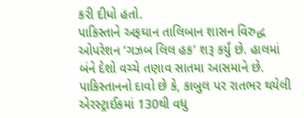કરી દીધો હતો.
પાકિસ્તાને અફઘાન તાલિબાન શાસન વિરુદ્ધ ઓપરેશન ‘ગઝબ લિલ હક’ શરૂ કર્યું છે. હાલમાં બંને દેશો વચ્ચે તણાવ સાતમા આસમાને છે. પાકિસ્તાનનો દાવો છે કે, કાબુલ પર રાતભર થયેલી એરસ્ટ્રાઈકમાં 130થી વધુ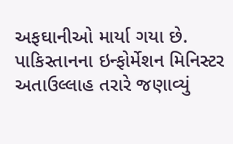અફઘાનીઓ માર્યા ગયા છે. પાકિસ્તાનના ઇન્ફોર્મેશન મિનિસ્ટર અતાઉલ્લાહ તરારે જણાવ્યું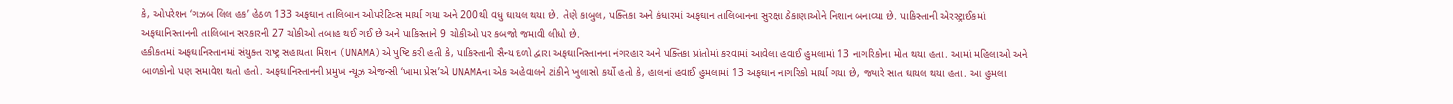કે, ઓપરેશન ‘ગઝબ લિલ હક’ હેઠળ 133 અફઘાન તાલિબાન ઓપરેટિવ્સ માર્યા ગયા અને 200થી વધુ ઘાયલ થયા છે. તેણે કાબુલ, પક્તિકા અને કંધારમાં અફઘાન તાલિબાનના સુરક્ષા ઠેકાણાઓને નિશાન બનાવ્યા છે. પાકિસ્તાની એરસ્ટ્રાઈકમાં અફઘાનિસ્તાનની તાલિબાન સરકારની 27 ચોકીઓ તબાહ થઈ ગઈ છે અને પાકિસ્તાને 9 ચોકીઓ પર કબજો જમાવી લીધો છે.
હકીકતમાં અફઘાનિસ્તાનમાં સંયુક્ત રાષ્ટ્ર સહાયતા મિશન (UNAMA)એ પુષ્ટિ કરી હતી કે, પાકિસ્તાની સૈન્ય દળો દ્વારા અફઘાનિસ્તાનના નંગરહાર અને પક્તિકા પ્રાંતોમાં કરવામાં આવેલા હવાઈ હુમલામાં 13 નાગરિકોના મોત થયા હતા. આમાં મહિલાઓ અને બાળકોનો પણ સમાવેશ થતો હતો. અફઘાનિસ્તાનની પ્રમુખ ન્યૂઝ એજન્સી ‘ખામા પ્રેસ’એ UNAMAના એક અહેવાલને ટાંકીને ખુલાસો કર્યો હતો કે, હાલનાં હવાઈ હુમલામાં 13 અફઘાન નાગરિકો માર્યા ગયા છે, જ્યારે સાત ઘાયલ થયા હતા. આ હુમલા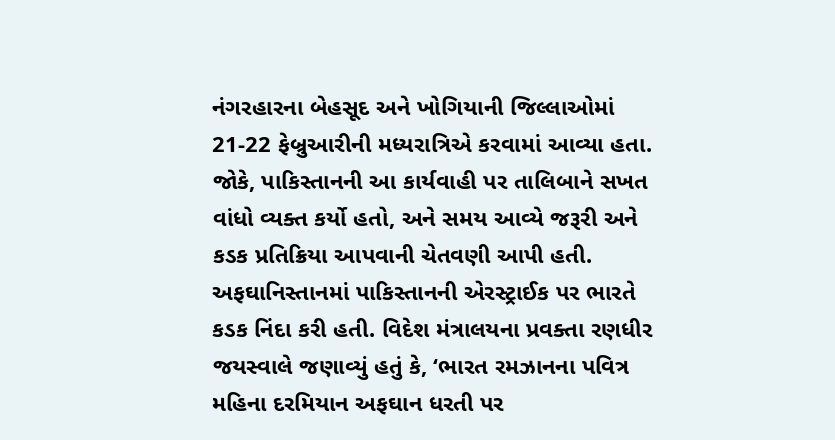નંગરહારના બેહસૂદ અને ખોગિયાની જિલ્લાઓમાં 21-22 ફેબ્રુઆરીની મધ્યરાત્રિએ કરવામાં આવ્યા હતા. જોકે, પાકિસ્તાનની આ કાર્યવાહી પર તાલિબાને સખત વાંધો વ્યક્ત કર્યો હતો, અને સમય આવ્યે જરૂરી અને કડક પ્રતિક્રિયા આપવાની ચેતવણી આપી હતી.
અફઘાનિસ્તાનમાં પાકિસ્તાનની એરસ્ટ્રાઈક પર ભારતે કડક નિંદા કરી હતી. વિદેશ મંત્રાલયના પ્રવક્તા રણધીર જયસ્વાલે જણાવ્યું હતું કે, ‘ભારત રમઝાનના પવિત્ર મહિના દરમિયાન અફઘાન ધરતી પર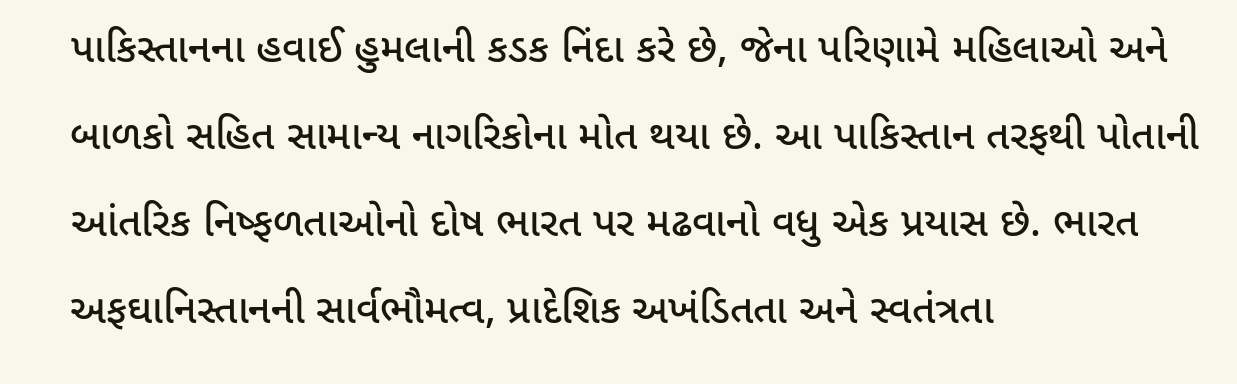પાકિસ્તાનના હવાઈ હુમલાની કડક નિંદા કરે છે, જેના પરિણામે મહિલાઓ અને બાળકો સહિત સામાન્ય નાગરિકોના મોત થયા છે. આ પાકિસ્તાન તરફથી પોતાની આંતરિક નિષ્ફળતાઓનો દોષ ભારત પર મઢવાનો વધુ એક પ્રયાસ છે. ભારત અફઘાનિસ્તાનની સાર્વભૌમત્વ, પ્રાદેશિક અખંડિતતા અને સ્વતંત્રતા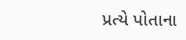પ્રત્યે પોતાના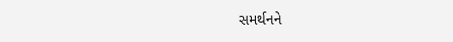સમર્થનને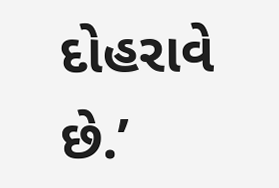દોહરાવે છે.’